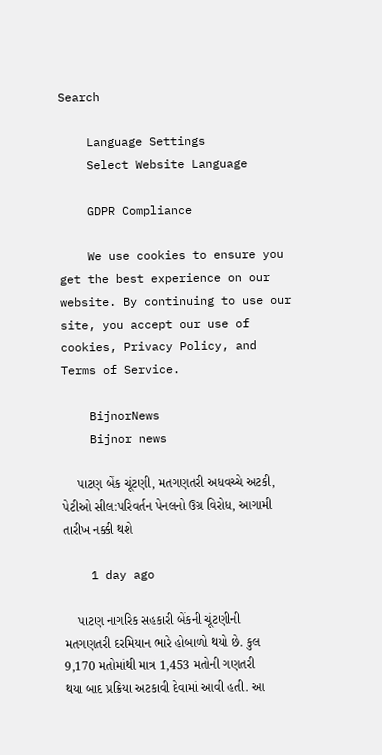Search

    Language Settings
    Select Website Language

    GDPR Compliance

    We use cookies to ensure you get the best experience on our website. By continuing to use our site, you accept our use of cookies, Privacy Policy, and Terms of Service.

    BijnorNews
    Bijnor news

    પાટણ બેંક ચૂંટણી, મતગણતરી અધવચ્ચે અટકી, પેટીઓ સીલ:પરિવર્તન પેનલનો ઉગ્ર વિરોધ, આગામી તારીખ નક્કી થશે

    1 day ago

    પાટણ નાગરિક સહકારી બેંકની ચૂંટણીની મતગણતરી દરમિયાન ભારે હોબાળો થયો છે. કુલ 9,170 મતોમાંથી માત્ર 1,453 મતોની ગણતરી થયા બાદ પ્રક્રિયા અટકાવી દેવામાં આવી હતી. આ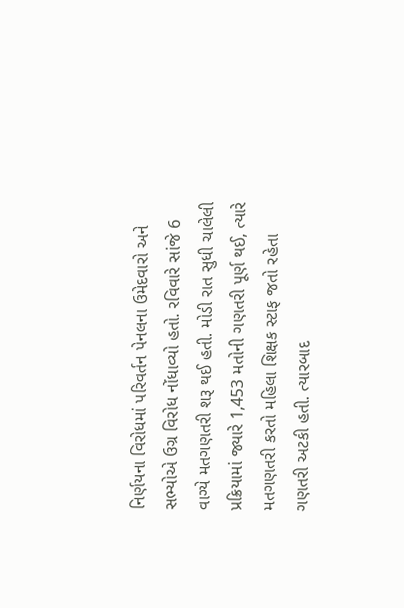નિર્ણયના વિરોધમાં પરિવર્તન પેનલના ઉમેદવારો અને સભ્યોએ ઉગ્ર વિરોધ નોંધાવ્યો હતો. રવિવારે સાંજે 6 વાગ્યે મતગણતરી શરૂ થઈ હતી. મોડી રાત સુધી ચાલેલી પ્રક્રિયામાં જ્યારે 1,453 મતોની ગણતરી પૂર્ણ થઈ, ત્યારે મતગણતરી કરતો મહિલા શિક્ષક સ્ટાફ જતો રહેતા ગણતરી અટકી હતી. ત્યારબાદ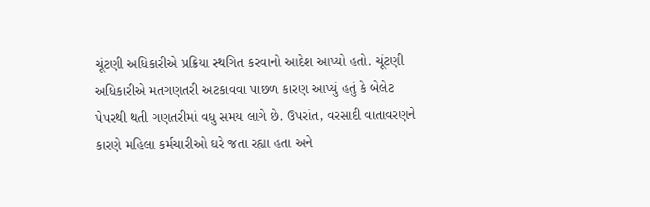ચૂંટણી અધિકારીએ પ્રક્રિયા સ્થગિત કરવાનો આદેશ આપ્યો હતો. ચૂંટણી અધિકારીએ મતગણતરી અટકાવવા પાછળ કારણ આપ્યું હતું કે બેલેટ પેપરથી થતી ગણતરીમાં વધુ સમય લાગે છે. ઉપરાંત, વરસાદી વાતાવરણને કારણે મહિલા કર્મચારીઓ ઘરે જતા રહ્યા હતા અને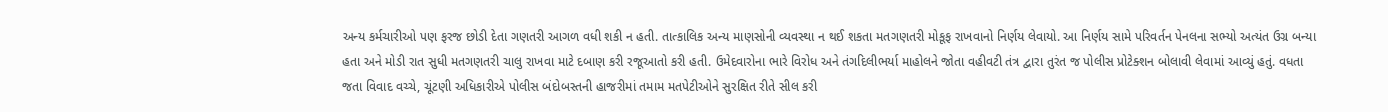અન્ય કર્મચારીઓ પણ ફરજ છોડી દેતા ગણતરી આગળ વધી શકી ન હતી. તાત્કાલિક અન્ય માણસોની વ્યવસ્થા ન થઈ શકતા મતગણતરી મોકૂફ રાખવાનો નિર્ણય લેવાયો. આ નિર્ણય સામે પરિવર્તન પેનલના સભ્યો અત્યંત ઉગ્ર બન્યા હતા અને મોડી રાત સુધી મતગણતરી ચાલુ રાખવા માટે દબાણ કરી રજૂઆતો કરી હતી. ઉમેદવારોના ભારે વિરોધ અને તંગદિલીભર્યા માહોલને જોતા વહીવટી તંત્ર દ્વારા તુરંત જ પોલીસ પ્રોટેક્શન બોલાવી લેવામાં આવ્યું હતું. વધતા જતા વિવાદ વચ્ચે, ચૂંટણી અધિકારીએ પોલીસ બંદોબસ્તની હાજરીમાં તમામ મતપેટીઓને સુરક્ષિત રીતે સીલ કરી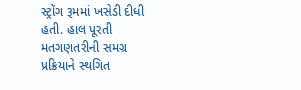સ્ટ્રોંગ રૂમમાં ખસેડી દીધી હતી. હાલ પૂરતી મતગણતરીની સમગ્ર પ્રક્રિયાને સ્થગિત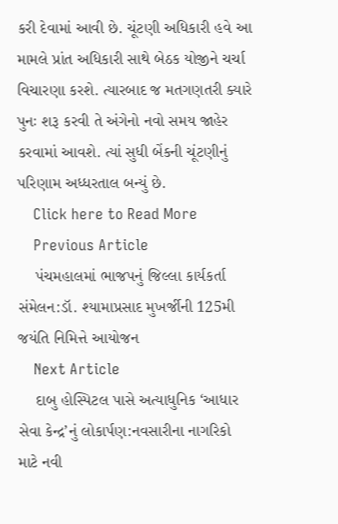કરી દેવામાં આવી છે. ચૂંટણી અધિકારી હવે આ મામલે પ્રાંત અધિકારી સાથે બેઠક યોજીને ચર્ચા વિચારણા કરશે. ત્યારબાદ જ મતગણતરી ક્યારે પુનઃ શરૂ કરવી તે અંગેનો નવો સમય જાહેર કરવામાં આવશે. ત્યાં સુધી બેંકની ચૂંટણીનું પરિણામ અધ્ધરતાલ બન્યું છે.
    Click here to Read More
    Previous Article
    પંચમહાલમાં ભાજપનું જિલ્લા કાર્યકર્તા સંમેલન:ડૉ. શ્યામાપ્રસાદ મુખર્જીની 125મી જયંતિ નિમિત્તે આયોજન
    Next Article
    દાબુ હોસ્પિટલ પાસે અત્યાધુનિક ‘આધાર સેવા કેન્દ્ર’નું લોકાર્પણ:નવસારીના નાગરિકો માટે નવી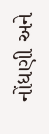નોંધણી અને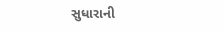સુધારાની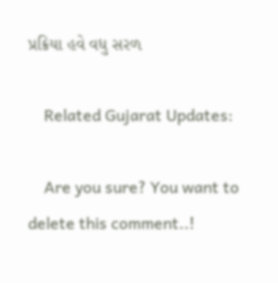પ્રક્રિયા હવે વધુ સરળ

    Related Gujarat Updates:

    Are you sure? You want to delete this comment..!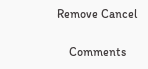Remove Cancel

    Comments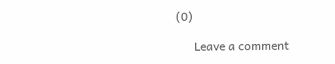(0)

      Leave a comment